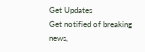Get Updates
Get notified of breaking news,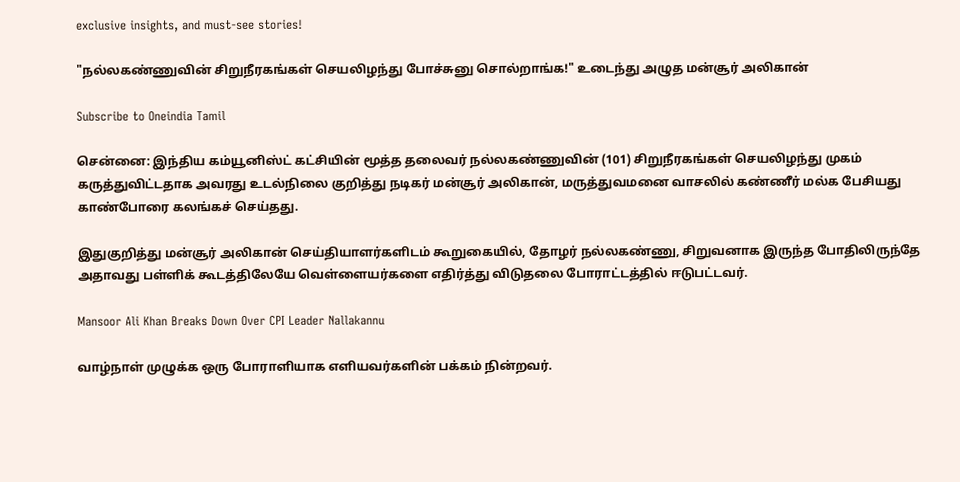exclusive insights, and must-see stories!

"நல்லகண்ணுவின் சிறுநீரகங்கள் செயலிழந்து போச்சுனு சொல்றாங்க!" உடைந்து அழுத மன்சூர் அலிகான்

Subscribe to Oneindia Tamil

சென்னை: இந்திய கம்யூனிஸ்ட் கட்சியின் மூத்த தலைவர் நல்லகண்ணுவின் (101) சிறுநீரகங்கள் செயலிழந்து முகம் கருத்துவிட்டதாக அவரது உடல்நிலை குறித்து நடிகர் மன்சூர் அலிகான், மருத்துவமனை வாசலில் கண்ணீர் மல்க பேசியது காண்போரை கலங்கச் செய்தது.

இதுகுறித்து மன்சூர் அலிகான் செய்தியாளர்களிடம் கூறுகையில், தோழர் நல்லகண்ணு, சிறுவனாக இருந்த போதிலிருந்தே அதாவது பள்ளிக் கூடத்திலேயே வெள்ளையர்களை எதிர்த்து விடுதலை போராட்டத்தில் ஈடுபட்டவர்.

Mansoor Ali Khan Breaks Down Over CPI Leader Nallakannu

வாழ்நாள் முழுக்க ஒரு போராளியாக எளியவர்களின் பக்கம் நின்றவர்.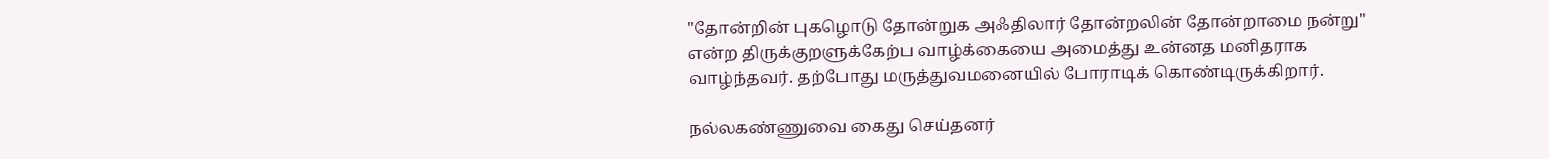"தோன்றின் புகழொடு தோன்றுக அஃதிலார் தோன்றலின் தோன்றாமை நன்று" என்ற திருக்குறளுக்கேற்ப வாழ்க்கையை அமைத்து உன்னத மனிதராக வாழ்ந்தவர். தற்போது மருத்துவமனையில் போராடிக் கொண்டிருக்கிறார்.

நல்லகண்ணுவை கைது செய்தனர்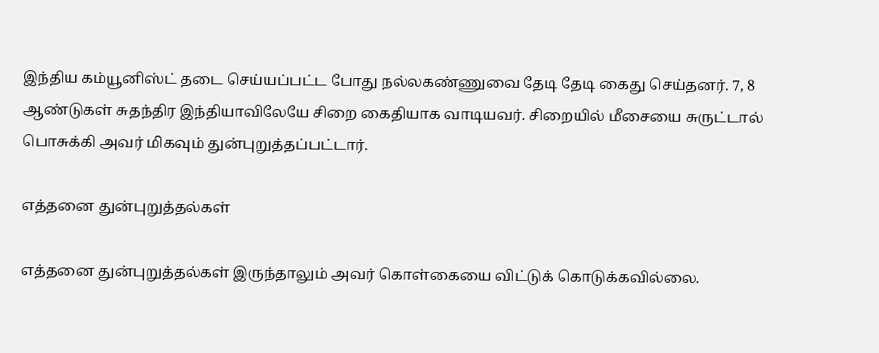இந்திய கம்யூனிஸ்ட் தடை செய்யப்பட்ட போது நல்லகண்ணுவை தேடி தேடி கைது செய்தனர். 7, 8 ஆண்டுகள் சுதந்திர இந்தியாவிலேயே சிறை கைதியாக வாடியவர். சிறையில் மீசையை சுருட்டால் பொசுக்கி அவர் மிகவும் துன்புறுத்தப்பட்டார்.

எத்தனை துன்புறுத்தல்கள்

எத்தனை துன்புறுத்தல்கள் இருந்தாலும் அவர் கொள்கையை விட்டுக் கொடுக்கவில்லை.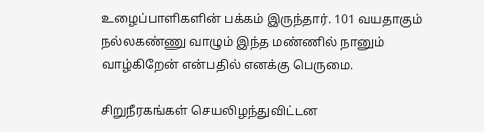உழைப்பாளிகளின் பக்கம் இருந்தார். 101 வயதாகும் நல்லகண்ணு வாழும் இந்த மண்ணில் நானும் வாழ்கிறேன் என்பதில் எனக்கு பெருமை.

சிறுநீரகங்கள் செயலிழந்துவிட்டன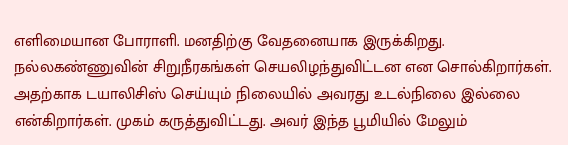எளிமையான போராளி. மனதிற்கு வேதனையாக இருக்கிறது. நல்லகண்ணுவின் சிறுநீரகங்கள் செயலிழந்துவிட்டன என சொல்கிறார்கள். அதற்காக டயாலிசிஸ் செய்யும் நிலையில் அவரது உடல்நிலை இல்லை என்கிறார்கள். முகம் கருத்துவிட்டது. அவர் இந்த பூமியில் மேலும்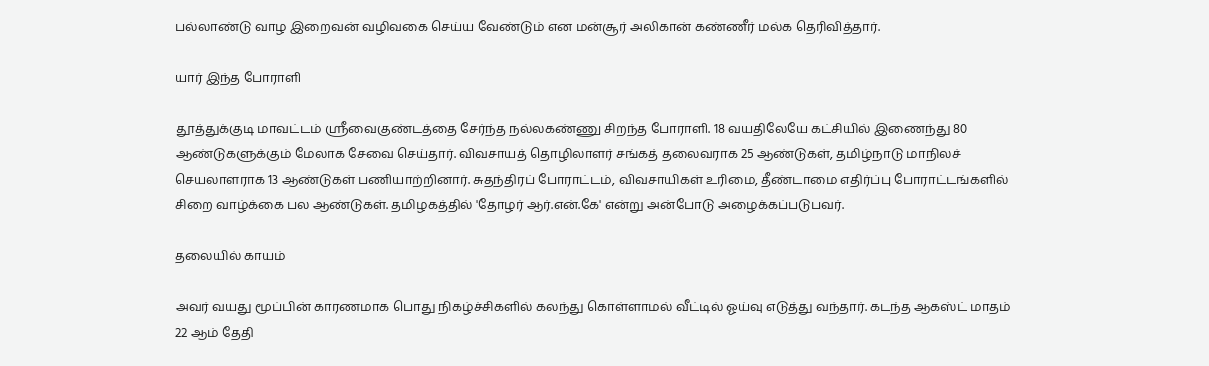பல்லாண்டு வாழ இறைவன் வழிவகை செய்ய வேண்டும் என மன்சூர் அலிகான் கண்ணீர் மல்க தெரிவித்தார்.

யார் இந்த போராளி

தூத்துக்குடி மாவட்டம் ஸ்ரீவைகுண்டத்தை சேர்ந்த நல்லகண்ணு சிறந்த போராளி. 18 வயதிலேயே கட்சியில் இணைந்து 80 ஆண்டுகளுக்கும் மேலாக சேவை செய்தார். விவசாயத் தொழிலாளர் சங்கத் தலைவராக 25 ஆண்டுகள், தமிழ்நாடு மாநிலச் செயலாளராக 13 ஆண்டுகள் பணியாற்றினார். சுதந்திரப் போராட்டம், விவசாயிகள் உரிமை, தீண்டாமை எதிர்ப்பு போராட்டங்களில் சிறை வாழ்க்கை பல ஆண்டுகள். தமிழகத்தில் 'தோழர் ஆர்.என்.கே' என்று அன்போடு அழைக்கப்படுபவர்.

தலையில் காயம்

அவர் வயது மூப்பின் காரணமாக பொது நிகழ்ச்சிகளில் கலந்து கொள்ளாமல் வீட்டில் ஓய்வு எடுத்து வந்தார். கடந்த ஆகஸ்ட் மாதம் 22 ஆம் தேதி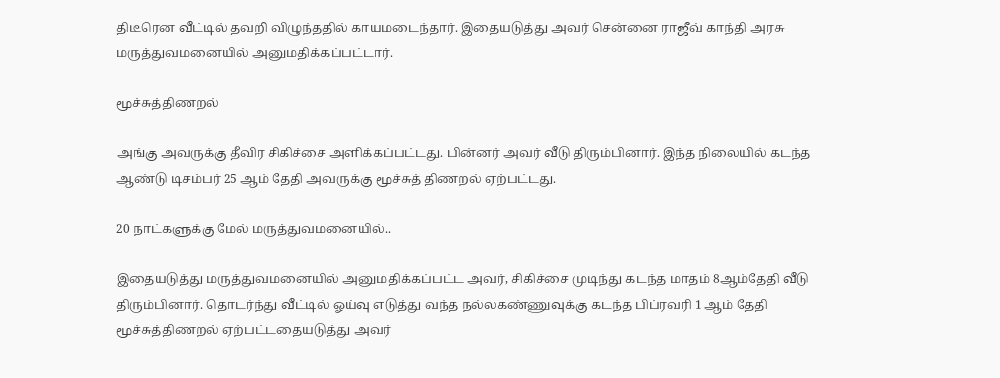திடீரென வீட்டில் தவறி விழுந்ததில் காயமடைந்தார். இதையடுத்து அவர் சென்னை ராஜீவ் காந்தி அரசு மருத்துவமனையில் அனுமதிக்கப்பட்டார்.

மூச்சுத்திணறல்

அங்கு அவருக்கு தீவிர சிகிச்சை அளிக்கப்பட்டது. பின்னர் அவர் வீடு திரும்பினார். இந்த நிலையில் கடந்த ஆண்டு டிசம்பர் 25 ஆம் தேதி அவருக்கு மூச்சுத் திணறல் ஏற்பட்டது.

20 நாட்களுக்கு மேல் மருத்துவமனையில்..

இதையடுத்து மருத்துவமனையில் அனுமதிக்கப்பட்ட அவர், சிகிச்சை முடிந்து கடந்த மாதம் 8ஆம்தேதி வீடு திரும்பினார். தொடர்ந்து வீட்டில் ஓய்வு எடுத்து வந்த நல்லகண்ணுவுக்கு கடந்த பிப்ரவரி 1 ஆம் தேதி மூச்சுத்திணறல் ஏற்பட்டதையடுத்து அவர்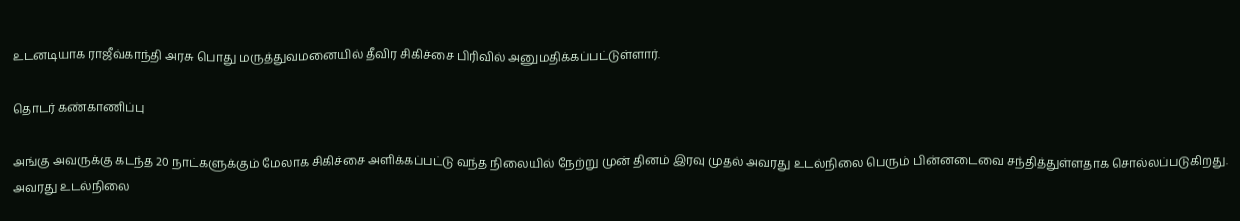உடனடியாக ராஜீவ்காந்தி அரசு பொது மருத்துவமனையில் தீவிர சிகிச்சை பிரிவில் அனுமதிக்கப்பட்டுள்ளார்.

தொடர் கண்காணிப்பு

அங்கு அவருக்கு கடந்த 20 நாட்களுக்கும் மேலாக சிகிச்சை அளிக்கப்பட்டு வந்த நிலையில் நேற்று முன் தினம் இரவு முதல் அவரது உடல்நிலை பெரும் பின்னடைவை சந்தித்துள்ளதாக சொல்லப்படுகிறது. அவரது உடல்நிலை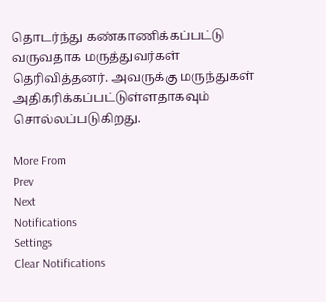தொடர்ந்து கண்காணிக்கப்பட்டு வருவதாக மருத்துவர்கள் தெரிவித்தனர். அவருக்கு மருந்துகள் அதிகரிக்கப்பட்டுள்ளதாகவும் சொல்லப்படுகிறது.

More From
Prev
Next
Notifications
Settings
Clear Notifications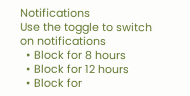Notifications
Use the toggle to switch on notifications
  • Block for 8 hours
  • Block for 12 hours
  • Block for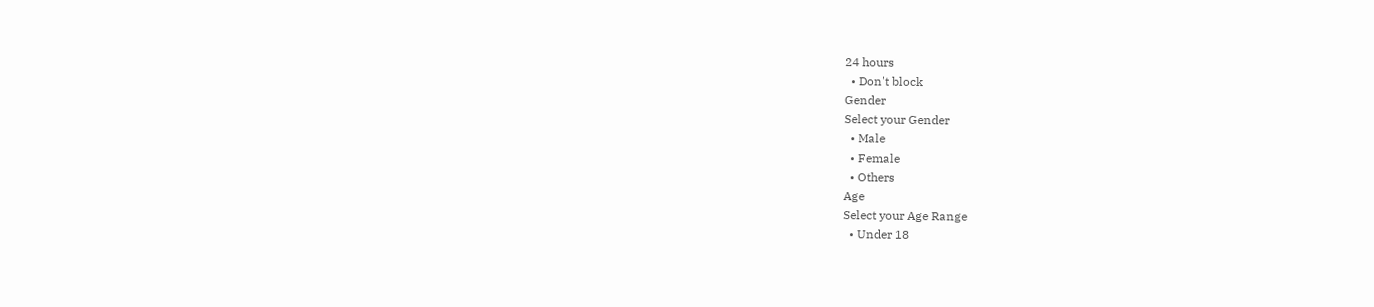24 hours
  • Don't block
Gender
Select your Gender
  • Male
  • Female
  • Others
Age
Select your Age Range
  • Under 18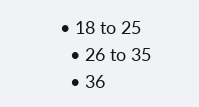• 18 to 25
  • 26 to 35
  • 36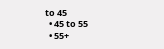to 45
  • 45 to 55
  • 55+